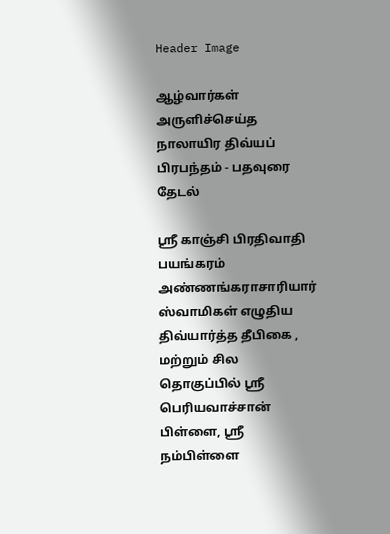Header Image

ஆழ்வார்கள் அருளிச்செய்த நாலாயிர திவ்யப் பிரபந்தம் - பதவுரை தேடல்

ஸ்ரீ காஞ்சி பிரதிவாதி பயங்கரம் அண்ணங்கராசாரியார் ஸ்வாமிகள் எழுதிய திவ்யார்த்த தீபிகை , மற்றும் சில தொகுப்பில் ஸ்ரீ பெரியவாச்சான் பிள்ளை, ஸ்ரீ நம்பிள்ளை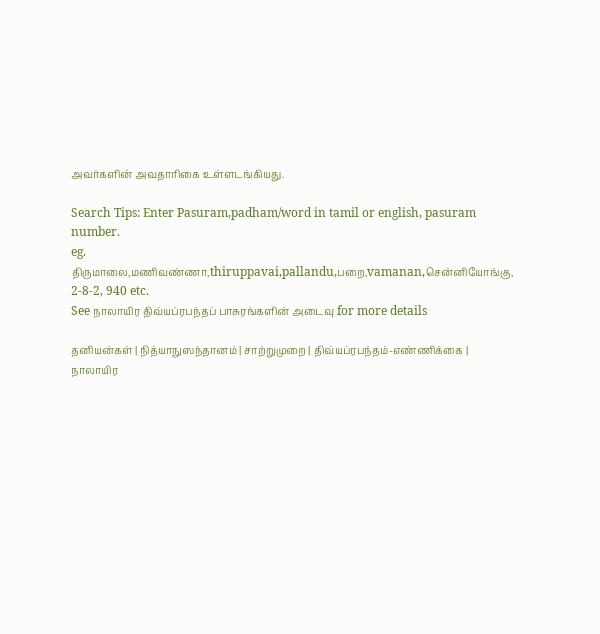அவர்களின் அவதாரிகை உள்ளடங்கியது.

Search Tips: Enter Pasuram,padham/word in tamil or english, pasuram number.
eg. திருமாலை,மணிவண்ணா,thiruppavai,pallandu,பறை,vamanan,சென்னியோங்கு, 2-8-2, 940 etc.
See நாலாயிர திவ்யப்ரபந்தப் பாசுரங்களின் அடைவு for more details

தனியன்கள் | நித்யாநுஸந்தானம் | சாற்றுமுறை | திவ்யப்ரபந்தம்-எண்ணிக்கை | நாலாயிர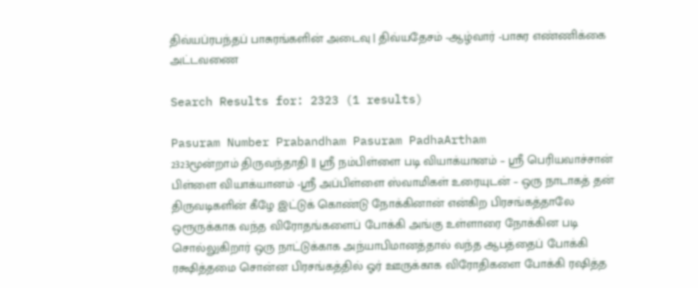திவ்யப்ரபந்தப் பாசுரங்களின் அடைவு | திவ்யதேசம் -ஆழ்வார் -பாசுர எண்ணிக்கை அட்டவணை

Search Results for: 2323 (1 results)

Pasuram Number Prabandham Pasuram PadhaArtham
2323மூன்றாம் திருவந்தாதி || ஸ்ரீ நம்பிள்ளை படி வியாக்யானம் – ஸ்ரீ பெரியவாச்சான் பிள்ளை வியாக்யானம் -ஸ்ரீ அப்பிள்ளை ஸ்வாமிகள் உரையுடன் – ஒரு நாடாகத் தன் திருவடிகளின் கீழே இட்டுக் கொண்டு நோக்கினான் என்கிற பிரசங்கத்தாலே ஒரூருக்காக வந்த விரோதங்களைப் போக்கி அங்கு உள்ளாரை நோக்கின படி சொல்லுகிறார் ஒரு நாட்டுக்காக அந்யாபிமானத்தால் வந்த ஆபத்தைப் போக்கி ரக்ஷித்தமை சொன்ன பிரசங்கத்தில் ஓர் ஊருக்காக விரோதிகளை போக்கி ரஷித்த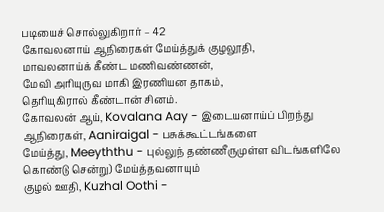படியைச் சொல்லுகிறார் – 42
கோவலனாய் ஆநிரைகள் மேய்த்துக் குழலூதி,
மாவலனாய்க் கீண்ட மணிவண்ணன்,
மேவி அரியுருவ மாகி இரணியன தாகம்,
தெரியுகிரால் கீண்டான் சினம்.
கோவலன் ஆய், Kovalana Aay - இடையனாய்ப் பிறந்து
ஆநிரைகள், Aaniraigal - பசுக்கூட்டங்களை
மேய்த்து, Meeyththu - புல்லுந் தண்ணீருமுள்ள விடங்களிலே கொண்டு சென்று) மேய்த்தவனாயும்
குழல் ஊதி, Kuzhal Oothi -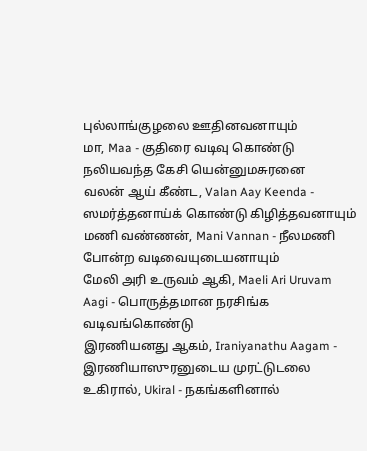புல்லாங்குழலை ஊதினவனாயும்
மா, Maa - குதிரை வடிவு கொண்டு நலியவந்த கேசி யென்னுமசுரனை
வலன் ஆய் கீண்ட, Valan Aay Keenda - ஸமர்த்தனாய்க் கொண்டு கிழித்தவனாயும்
மணி வண்ணன், Mani Vannan - நீலமணி போன்ற வடிவையுடையனாயும்
மேலி அரி உருவம் ஆகி, Maeli Ari Uruvam Aagi - பொருத்தமான நரசிங்க வடிவங்கொண்டு
இரணியனது ஆகம், Iraniyanathu Aagam - இரணியாஸுரனுடைய முரட்டுடலை
உகிரால், Ukiral - நகங்களினால்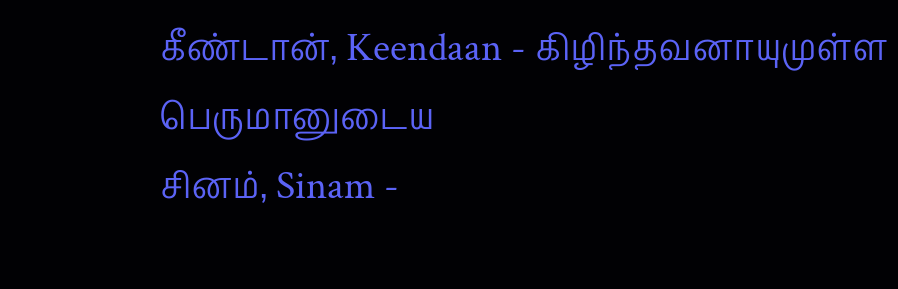கீண்டான், Keendaan - கிழிந்தவனாயுமுள்ள பெருமானுடைய
சினம், Sinam -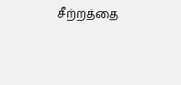சீற்றத்தை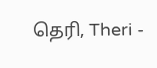தெரி, Theri -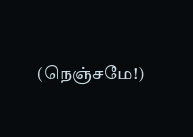(நெஞ்சமே!)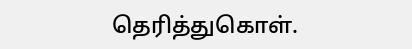தெரித்துகொள்.